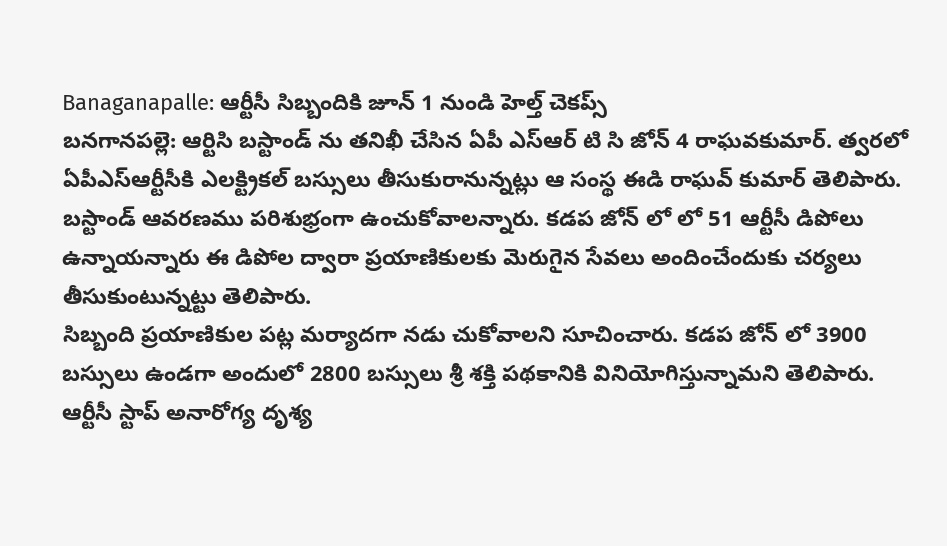Banaganapalle: ఆర్టీసీ సిబ్బందికి జూన్ 1 నుండి హెల్త్ చెకప్స్
బనగానపల్లె: ఆర్టిసి బస్టాండ్ ను తనిఖీ చేసిన ఏపీ ఎస్ఆర్ టి సి జోన్ 4 రాఘవకుమార్. త్వరలో ఏపీఎస్ఆర్టీసీకి ఎలక్ట్రికల్ బస్సులు తీసుకురానున్నట్లు ఆ సంస్థ ఈడి రాఘవ్ కుమార్ తెలిపారు.
బస్టాండ్ ఆవరణము పరిశుభ్రంగా ఉంచుకోవాలన్నారు. కడప జోన్ లో లో 51 ఆర్టీసీ డిపోలు ఉన్నాయన్నారు ఈ డిపోల ద్వారా ప్రయాణికులకు మెరుగైన సేవలు అందించేందుకు చర్యలు తీసుకుంటున్నట్టు తెలిపారు.
సిబ్బంది ప్రయాణికుల పట్ల మర్యాదగా నడు చుకోవాలని సూచించారు. కడప జోన్ లో 3900 బస్సులు ఉండగా అందులో 2800 బస్సులు శ్రీ శక్తి పథకానికి వినియోగిస్తున్నామని తెలిపారు. ఆర్టీసీ స్టాప్ అనారోగ్య దృశ్య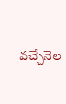వచ్చేనెల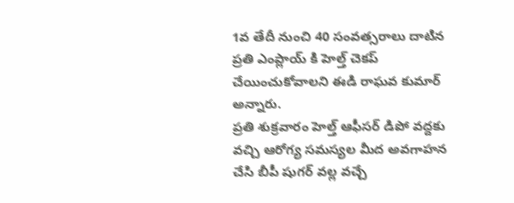1వ తేదీ నుంచి 40 సంవత్సరాలు దాటిన ప్రతి ఎంప్లాయ్ కి హెల్త్ చెకప్ చేయించుకోవాలని ఈడి రాఘవ కుమార్ అన్నారు.
ప్రతి శుక్రవారం హెల్త్ ఆఫీసర్ డిపో వద్దకు వచ్చి ఆరోగ్య సమస్యల మీద అవగాహన చేసి బీపీ షుగర్ వల్ల వచ్చే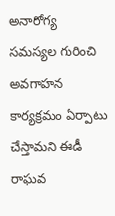అనారోగ్య సమస్యల గురించి అవగాహన కార్యక్రమం ఏర్పాటు చేస్తామని ఈడీ రాఘవ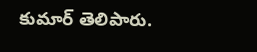కుమార్ తెలిపారు.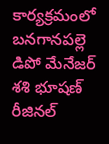కార్యక్రమంలో బనగానపల్లె డిపో మేనేజర్ శశి భూషణ్ రీజినల్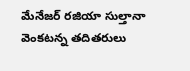మేనేజర్ రజియా సుల్తానా వెంకటన్న తదితరులు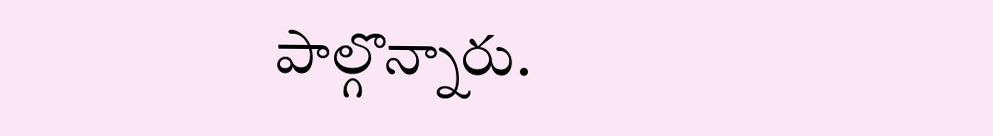పాల్గొన్నారు.